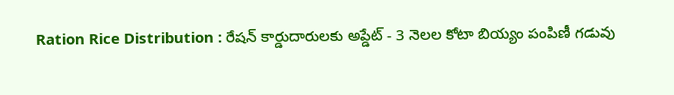Ration Rice Distribution : రేషన్ కార్డుదారులకు అప్డేట్ - 3 నెలల కోటా బియ్యం పంపిణీ గడువు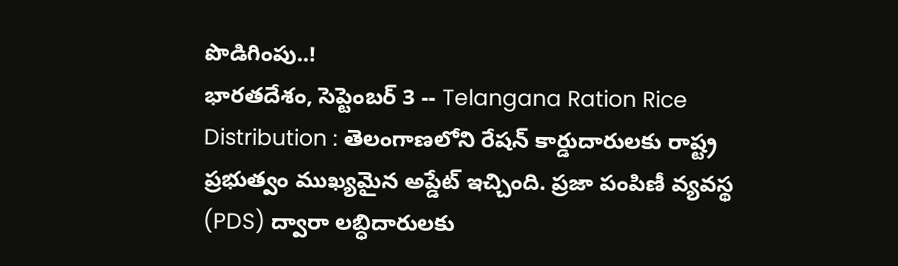పొడిగింపు..!
భారతదేశం, సెప్టెంబర్ 3 -- Telangana Ration Rice Distribution : తెలంగాణలోని రేషన్ కార్డుదారులకు రాష్ట్ర ప్రభుత్వం ముఖ్యమైన అప్డేట్ ఇచ్చింది. ప్రజా పంపిణీ వ్యవస్థ (PDS) ద్వారా లబ్ధిదారులకు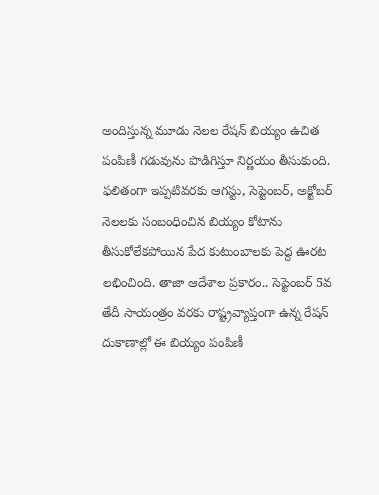అందిస్తున్న మూడు నెలల రేషన్ బియ్యం ఉచిత పంపిణీ గడువును పొడిగిస్తూ నిర్ణయం తీసుకుంది.
ఫలితంగా ఇప్పటివరకు ఆగస్టు, సెప్టెంబర్, అక్టోబర్ నెలలకు సంబంధించిన బియ్యం కోటాను తీసుకోలేకపోయిన పేద కుటుంబాలకు పెద్ద ఊరట లభించింది. తాజా ఆదేశాల ప్రకారం.. సెప్టెంబర్ 5వ తేదీ సాయంత్రం వరకు రాష్ట్రవ్యాప్తంగా ఉన్న రేషన్ దుకాణాల్లో ఈ బియ్యం పంపిణీ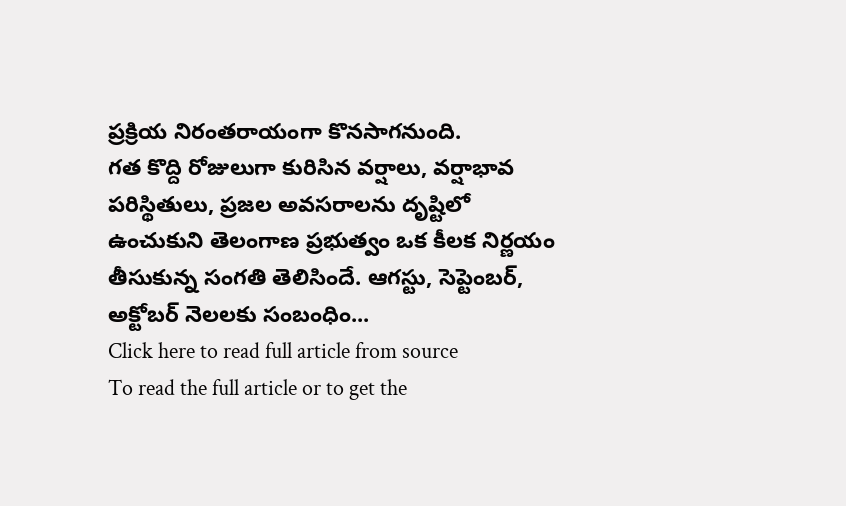ప్రక్రియ నిరంతరాయంగా కొనసాగనుంది.
గత కొద్ది రోజులుగా కురిసిన వర్షాలు, వర్షాభావ పరిస్థితులు, ప్రజల అవసరాలను దృష్టిలో ఉంచుకుని తెలంగాణ ప్రభుత్వం ఒక కీలక నిర్ణయం తీసుకున్న సంగతి తెలిసిందే. ఆగస్టు, సెప్టెంబర్, అక్టోబర్ నెలలకు సంబంధిం...
Click here to read full article from source
To read the full article or to get the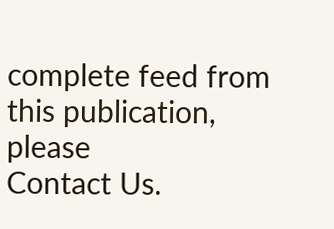complete feed from this publication, please
Contact Us.